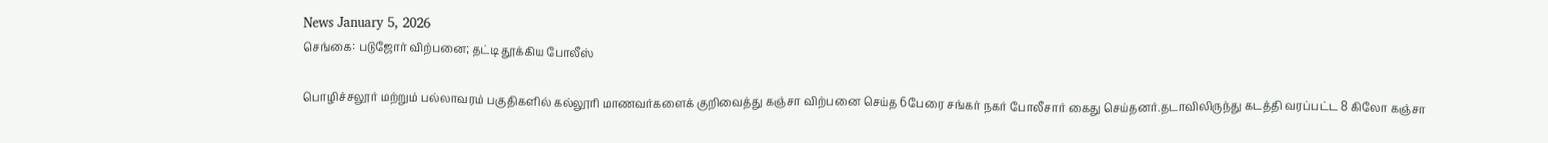News January 5, 2026
செங்கை: படுஜோர் விற்பனை; தட்டி தூக்கிய போலீஸ்

பொழிச்சலூர் மற்றும் பல்லாவரம் பகுதிகளில் கல்லூரி மாணவர்களைக் குறிவைத்து கஞ்சா விற்பனை செய்த 6பேரை சங்கர் நகர் போலீசார் கைது செய்தனர்.தடாவிலிருந்து கடத்தி வரப்பட்ட 8 கிலோ கஞ்சா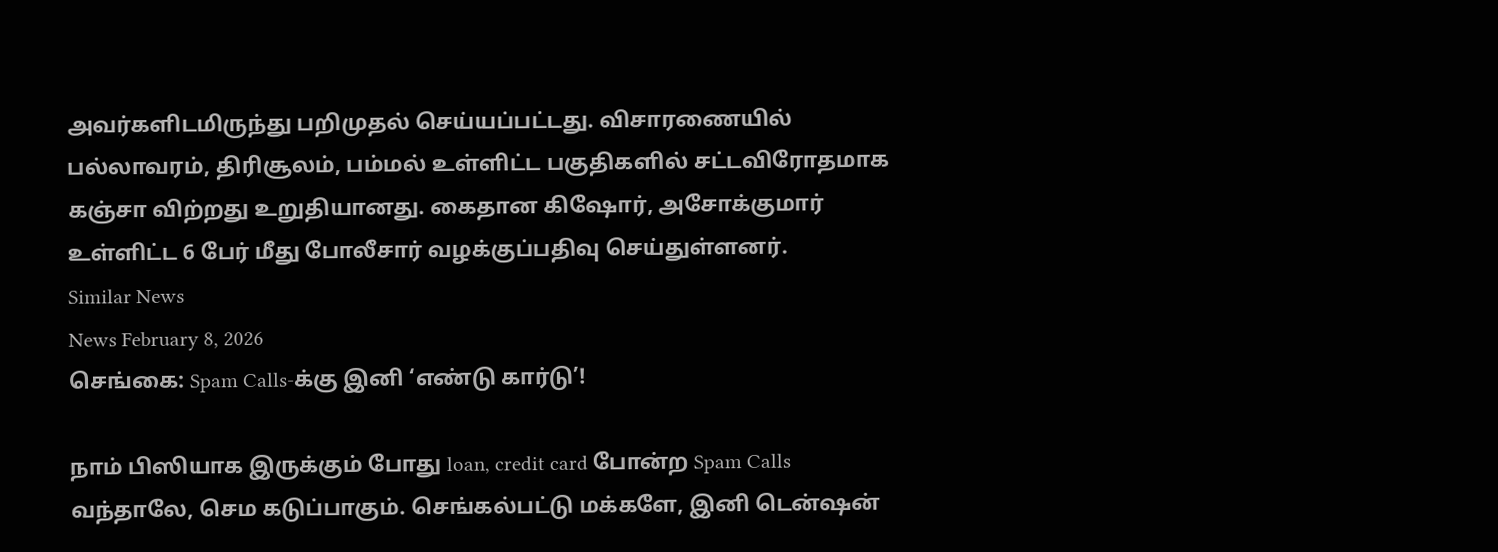அவர்களிடமிருந்து பறிமுதல் செய்யப்பட்டது. விசாரணையில் பல்லாவரம், திரிசூலம், பம்மல் உள்ளிட்ட பகுதிகளில் சட்டவிரோதமாக கஞ்சா விற்றது உறுதியானது. கைதான கிஷோர், அசோக்குமார் உள்ளிட்ட 6 பேர் மீது போலீசார் வழக்குப்பதிவு செய்துள்ளனர்.
Similar News
News February 8, 2026
செங்கை: Spam Calls-க்கு இனி ‘எண்டு கார்டு’!

நாம் பிஸியாக இருக்கும் போது loan, credit card போன்ற Spam Calls வந்தாலே, செம கடுப்பாகும். செங்கல்பட்டு மக்களே, இனி டென்ஷன்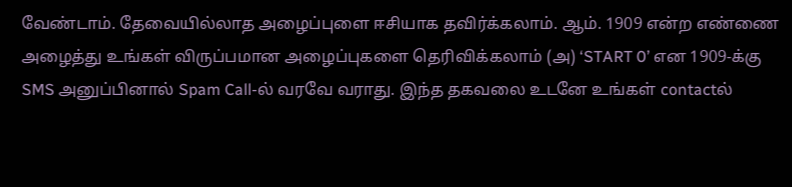வேண்டாம். தேவையில்லாத அழைப்புளை ஈசியாக தவிர்க்கலாம். ஆம். 1909 என்ற எண்ணை அழைத்து உங்கள் விருப்பமான அழைப்புகளை தெரிவிக்கலாம் (அ) ‘START 0’ என 1909-க்கு SMS அனுப்பினால் Spam Call-ல் வரவே வராது. இந்த தகவலை உடனே உங்கள் contactல்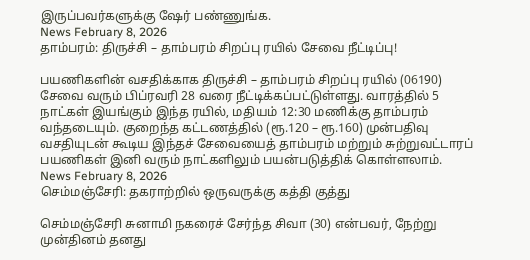இருப்பவர்களுக்கு ஷேர் பண்ணுங்க.
News February 8, 2026
தாம்பரம்: திருச்சி – தாம்பரம் சிறப்பு ரயில் சேவை நீட்டிப்பு!

பயணிகளின் வசதிக்காக திருச்சி – தாம்பரம் சிறப்பு ரயில் (06190) சேவை வரும் பிப்ரவரி 28 வரை நீட்டிக்கப்பட்டுள்ளது. வாரத்தில் 5 நாட்கள் இயங்கும் இந்த ரயில், மதியம் 12:30 மணிக்கு தாம்பரம் வந்தடையும். குறைந்த கட்டணத்தில் (ரூ.120 – ரூ.160) முன்பதிவு வசதியுடன் கூடிய இந்தச் சேவையைத் தாம்பரம் மற்றும் சுற்றுவட்டாரப் பயணிகள் இனி வரும் நாட்களிலும் பயன்படுத்திக் கொள்ளலாம்.
News February 8, 2026
செம்மஞ்சேரி: தகராற்றில் ஒருவருக்கு கத்தி குத்து

செம்மஞ்சேரி சுனாமி நகரைச் சேர்ந்த சிவா (30) என்பவர், நேற்று முன்தினம் தனது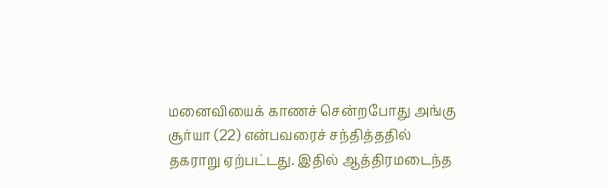மனைவியைக் காணச் சென்றபோது அங்கு சூர்யா (22) என்பவரைச் சந்தித்ததில் தகராறு ஏற்பட்டது. இதில் ஆத்திரமடைந்த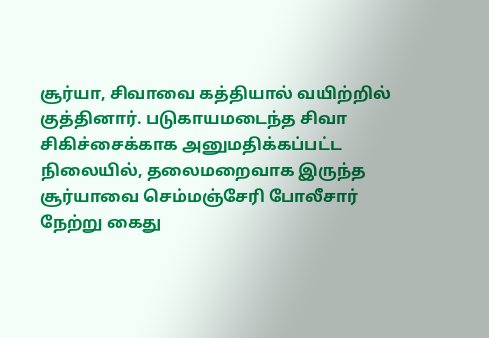சூர்யா, சிவாவை கத்தியால் வயிற்றில் குத்தினார். படுகாயமடைந்த சிவா சிகிச்சைக்காக அனுமதிக்கப்பட்ட நிலையில், தலைமறைவாக இருந்த சூர்யாவை செம்மஞ்சேரி போலீசார் நேற்று கைது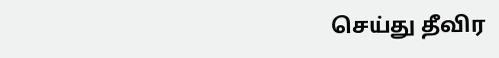செய்து தீவிர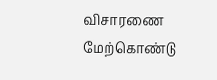விசாரணை மேற்கொண்டு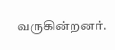வருகின்றனர்.